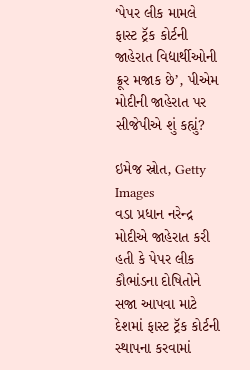‘પેપર લીક મામલે ફાસ્ટ ટ્રૅક કોર્ટની જાહેરાત વિદ્યાર્થીઓની ક્રૂર મજાક છે’, પીએમ મોદીની જાહેરાત પર સીજેપીએ શું કહ્યું?

ઇમેજ સ્રોત, Getty Images
વડા પ્રધાન નરેન્દ્ર મોદીએ જાહેરાત કરી હતી કે પેપર લીક કૌભાંડના દોષિતોને સજા આપવા માટે દેશમાં ફાસ્ટ ટ્રૅક કોર્ટની સ્થાપના કરવામાં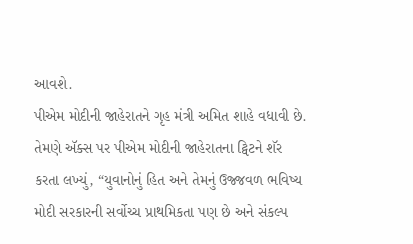આવશે.
પીએમ મોદીની જાહેરાતને ગૃહ મંત્રી અમિત શાહે વધાવી છે. તેમણે ઍક્સ પર પીએમ મોદીની જાહેરાતના ટ્વિટને શૅર કરતા લખ્યું, “યુવાનોનું હિત અને તેમનું ઉજ્જવળ ભવિષ્ય મોદી સરકારની સર્વોચ્ચ પ્રાથમિકતા પણ છે અને સંકલ્પ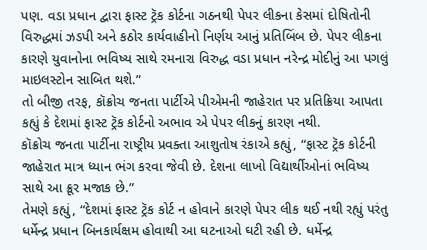પણ. વડા પ્રધાન દ્વારા ફાસ્ટ ટ્રૅક કોર્ટના ગઠનથી પેપર લીકના કેસમાં દોષિતોની વિરુદ્ધમાં ઝડપી અને કઠોર કાર્યવાહીનો નિર્ણય આનું પ્રતિબિંબ છે. પેપર લીકના કારણે યુવાનોના ભવિષ્ય સાથે રમનારા વિરુદ્ધ વડા પ્રધાન નરેન્દ્ર મોદીનું આ પગલું માઇલસ્ટોન સાબિત થશે.”
તો બીજી તરફ, કૉક્રોચ જનતા પાર્ટીએ પીએમની જાહેરાત પર પ્રતિક્રિયા આપતા કહ્યું કે દેશમાં ફાસ્ટ ટ્રૅક કોર્ટનો અભાવ એ પેપર લીકનું કારણ નથી.
કૉક્રોચ જનતા પાર્ટીના રાષ્ટ્રીય પ્રવક્તા આશુતોષ રંકાએ કહ્યું, “ફાસ્ટ ટ્રૅક કોર્ટની જાહેરાત માત્ર ધ્યાન ભંગ કરવા જેવી છે. દેશના લાખો વિદ્યાર્થીઓનાં ભવિષ્ય સાથે આ ક્રૂર મજાક છે.”
તેમણે કહ્યું, “દેશમાં ફાસ્ટ ટ્રૅક કોર્ટ ન હોવાને કારણે પેપર લીક થઈ નથી રહ્યું પરંતુ ધર્મેન્દ્ર પ્રધાન બિનકાર્યક્ષમ હોવાથી આ ઘટનાઓ ઘટી રહી છે. ધર્મેન્દ્ર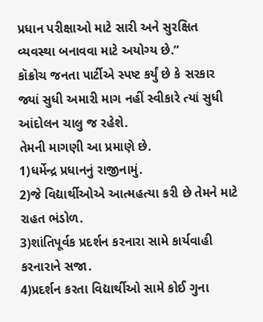પ્રધાન પરીક્ષાઓ માટે સારી અને સુરક્ષિત વ્યવસ્થા બનાવવા માટે અયોગ્ય છે.”
કૉક્રોચ જનતા પાર્ટીએ સ્પષ્ટ કર્યું છે કે સરકાર જ્યાં સુધી અમારી માગ નહીં સ્વીકારે ત્યાં સુધી આંદોલન ચાલુ જ રહેશે.
તેમની માગણી આ પ્રમાણે છે.
1)ધર્મેન્દ્ર પ્રધાનનું રાજીનામું.
2)જે વિદ્યાર્થીઓએ આત્મહત્યા કરી છે તેમને માટે રાહત ભંડોળ.
3)શાંતિપૂર્વક પ્રદર્શન કરનારા સામે કાર્યવાહી કરનારાને સજા.
4)પ્રદર્શન કરતા વિદ્યાર્થીઓ સામે કોઈ ગુના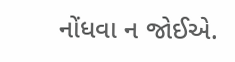નોંધવા ન જોઈએ.